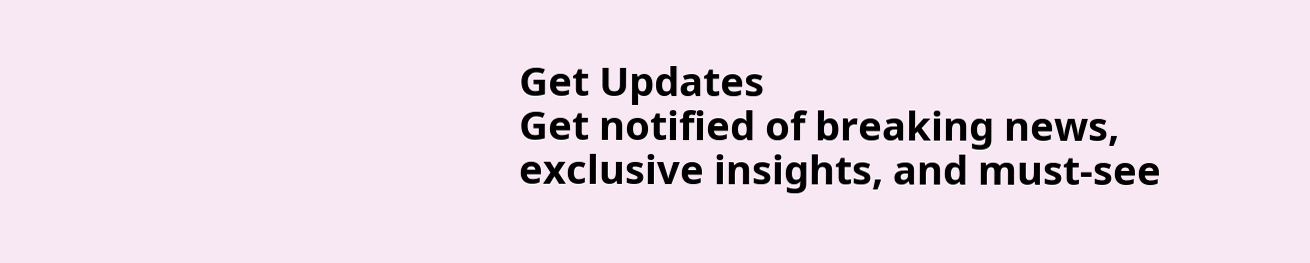Get Updates
Get notified of breaking news, exclusive insights, and must-see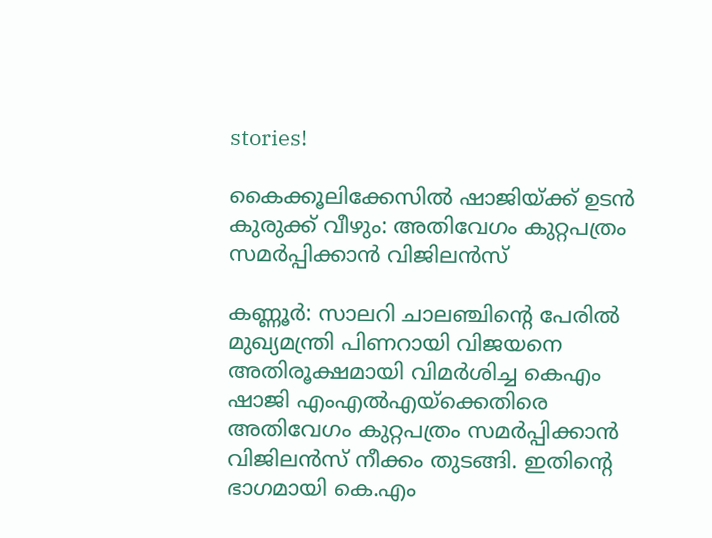stories!

കൈക്കൂലിക്കേസിൽ ഷാജിയ്ക്ക് ഉടൻ കുരുക്ക് വീഴും: അതിവേഗം കുറ്റപത്രം സമർപ്പിക്കാൻ വിജിലൻസ്

കണ്ണൂര്‍: സാലറി ചാലഞ്ചിന്റെ പേരിൽ മുഖ്യമന്ത്രി പിണറായി വിജയനെ അതിരൂക്ഷമായി വിമർശിച്ച കെഎം ഷാജി എംഎൽഎയ്ക്കെതിരെ അതിവേഗം കുറ്റപത്രം സമർപ്പിക്കാൻ വിജിലൻസ് നീക്കം തുടങ്ങി. ഇതിന്റെ ഭാഗമായി കെ.എം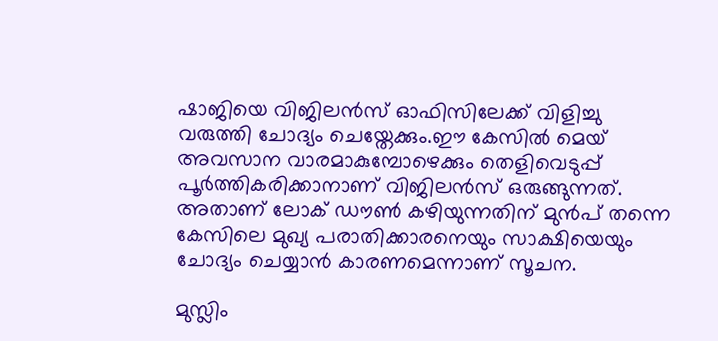ഷാജിയെ വിജിലൻസ് ഓഫിസിലേക്ക് വിളിച്ചു വരുത്തി ചോദ്യം ചെയ്തേക്കും.ഈ കേസിൽ മെയ് അവസാന വാരമാകുമ്പോഴെക്കും തെളിവെടുപ്പ് പൂർത്തികരിക്കാനാണ് വിജിലൻസ് ഒരുങ്ങുന്നത്. അതാണ് ലോക് ഡൗൺ കഴിയുന്നതിന് മുൻപ് തന്നെ കേസിലെ മുഖ്യ പരാതിക്കാരനെയും സാക്ഷിയെയും ചോദ്യം ചെയ്യാൻ കാരണമെന്നാണ് സൂചന.

മുസ്ലിം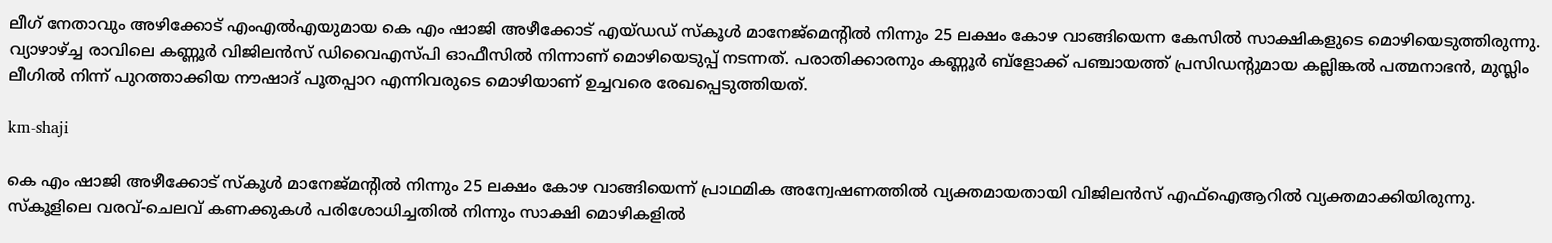ലീഗ് നേതാവും അഴിക്കോട് എംഎൽഎയുമായ കെ എം ഷാജി അഴീക്കോട് എയ്ഡഡ് സ്കൂള്‍ മാനേജ്‌മെന്റില്‍ നിന്നും 25 ലക്ഷം കോഴ വാങ്ങിയെന്ന കേസില്‍ സാക്ഷികളുടെ മൊഴിയെടുത്തിരുന്നു. വ്യാഴാഴ്ച്ച രാവിലെ കണ്ണൂര്‍ വിജിലന്‍സ് ഡിവൈഎസ്പി ഓഫീസില്‍ നിന്നാണ് മൊഴിയെടുപ്പ് നടന്നത്. പരാതിക്കാരനും കണ്ണൂർ ബ്ളോക്ക് പഞ്ചായത്ത് പ്രസിഡന്റുമായ കല്ലിങ്കൽ പത്മനാഭന്‍, മുസ്ലിം ലീഗില്‍ നിന്ന് പുറത്താക്കിയ നൗഷാദ് പൂതപ്പാറ എന്നിവരുടെ മൊഴിയാണ് ഉച്ചവരെ രേഖപ്പെടുത്തിയത്.

km-shaji

കെ എം ഷാജി അഴീക്കോട് സ്‌കൂള്‍ മാനേജ്മന്റില്‍ നിന്നും 25 ലക്ഷം കോഴ വാങ്ങിയെന്ന് പ്രാഥമിക അന്വേഷണത്തില്‍ വ്യക്തമായതായി വിജിലന്‍സ് എഫ്ഐആറില്‍ വ്യക്തമാക്കിയിരുന്നു. സ്‌കൂളിലെ വരവ്-ചെലവ് കണക്കുകള്‍ പരിശോധിച്ചതില്‍ നിന്നും സാക്ഷി മൊഴികളില്‍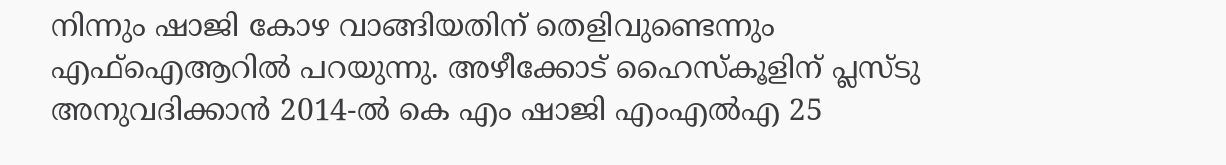നിന്നും ഷാജി കോഴ വാങ്ങിയതിന് തെളിവുണ്ടെന്നും എഫ്ഐആറില്‍ പറയുന്നു. അഴീക്കോട് ഹൈസ്‌കൂളിന് പ്ലസ്ടു അനുവദിക്കാന്‍ 2014-ല്‍ കെ എം ഷാജി എംഎല്‍എ 25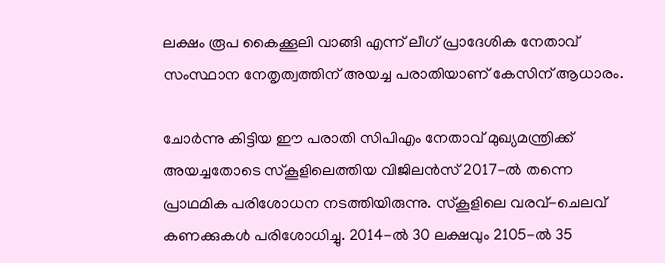ലക്ഷം രൂപ കൈക്കൂലി വാങ്ങി എന്ന് ലീഗ് പ്രാദേശിക നേതാവ് സംസ്ഥാന നേതൃത്വത്തിന് അയച്ച പരാതിയാണ് കേസിന് ആധാരം.

ചോര്‍ന്നു കിട്ടിയ ഈ പരാതി സിപിഎം നേതാവ് മുഖ്യമന്ത്രിക്ക് അയച്ചതോടെ സ്‌കൂളിലെത്തിയ വിജിലൻസ് 2017-ല്‍ തന്നെ പ്രാഥമിക പരിശോധന നടത്തിയിരുന്നു. സ്‌കൂളിലെ വരവ്-ചെലവ് കണക്കുകള്‍ പരിശോധിച്ചു. 2014-ല്‍ 30 ലക്ഷവും 2105-ല്‍ 35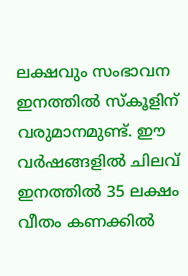ലക്ഷവും സംഭാവന ഇനത്തില്‍ സ്‌കൂളിന് വരുമാനമുണ്ട്. ഈ വര്‍ഷങ്ങളില്‍ ചിലവ് ഇനത്തില്‍ 35 ലക്ഷം വീതം കണക്കില്‍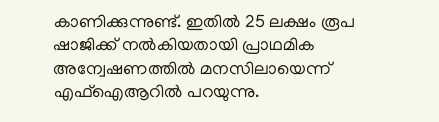കാണിക്കുന്നുണ്ട്. ഇതില്‍ 25 ലക്ഷം രൂപ ഷാജിക്ക് നല്‍കിയതായി പ്രാഥമിക അന്വേഷണത്തില്‍ മനസിലായെന്ന് എഫ്ഐആറില്‍ പറയുന്നു.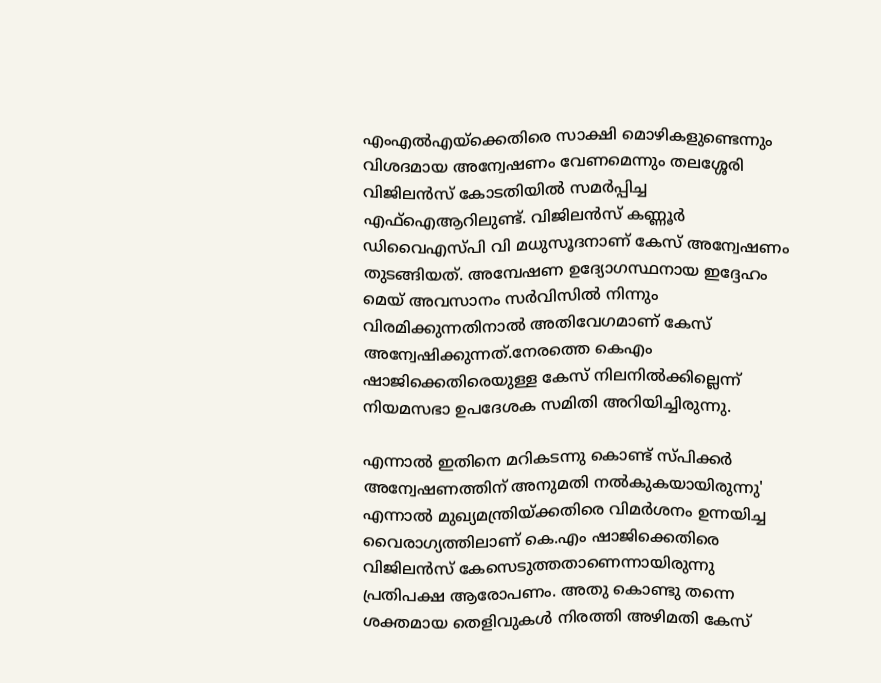എംഎല്‍എയ്‌ക്കെതിരെ സാക്ഷി മൊഴികളുണ്ടെന്നും വിശദമായ അന്വേഷണം വേണമെന്നും തലശ്ശേരി വിജിലന്‍സ് കോടതിയില്‍ സമര്‍പ്പിച്ച എഫ്ഐആറിലുണ്ട്. വിജിലന്‍സ് കണ്ണൂര്‍ ഡിവൈഎസ്പി വി മധുസൂദനാണ് കേസ് അന്വേഷണം തുടങ്ങിയത്. അമ്പേഷണ ഉദ്യോഗസ്ഥനായ ഇദ്ദേഹം മെയ് അവസാനം സർവിസിൽ നിന്നും വിരമിക്കുന്നതിനാൽ അതിവേഗമാണ് കേസ് അന്വേഷിക്കുന്നത്.നേരത്തെ കെഎം ഷാജിക്കെതിരെയുള്ള കേസ് നിലനിൽക്കില്ലെന്ന് നിയമസഭാ ഉപദേശക സമിതി അറിയിച്ചിരുന്നു.

എന്നാൽ ഇതിനെ മറികടന്നു കൊണ്ട് സ്പിക്കർ അന്വേഷണത്തിന് അനുമതി നൽകുകയായിരുന്നു' എന്നാൽ മുഖ്യമന്ത്രിയ്ക്കതിരെ വിമർശനം ഉന്നയിച്ച വൈരാഗ്യത്തിലാണ് കെ.എം ഷാജിക്കെതിരെ വിജിലൻസ് കേസെടുത്തതാണെന്നായിരുന്നു പ്രതിപക്ഷ ആരോപണം. അതു കൊണ്ടു തന്നെ ശക്തമായ തെളിവുകൾ നിരത്തി അഴിമതി കേസ്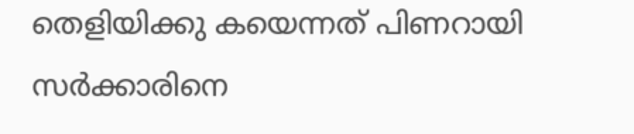തെളിയിക്കു കയെന്നത് പിണറായി സർക്കാരിനെ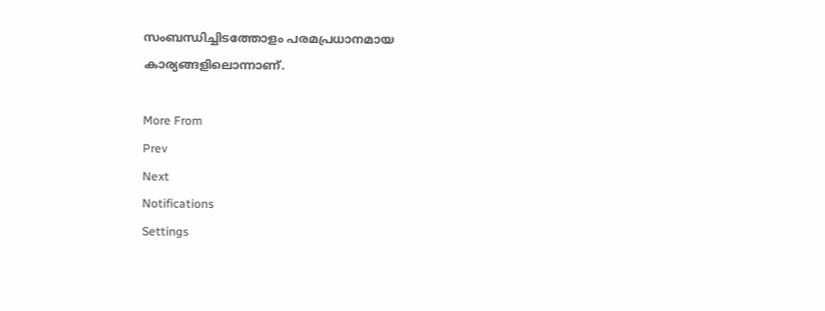സംബന്ധിച്ചിടത്തോളം പരമപ്രധാനമായ കാര്യങ്ങളിലൊന്നാണ്.

More From
Prev
Next
Notifications
Settings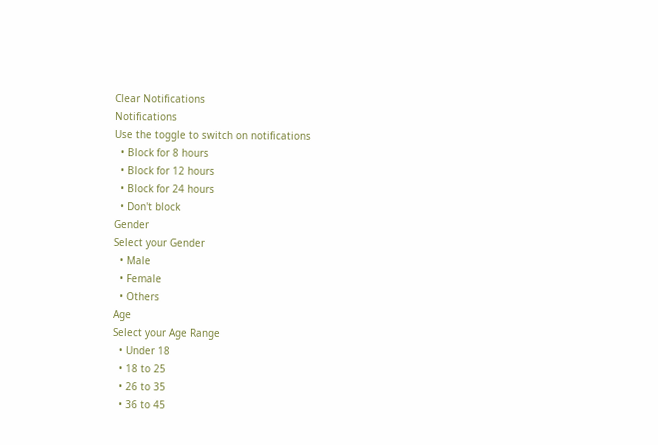Clear Notifications
Notifications
Use the toggle to switch on notifications
  • Block for 8 hours
  • Block for 12 hours
  • Block for 24 hours
  • Don't block
Gender
Select your Gender
  • Male
  • Female
  • Others
Age
Select your Age Range
  • Under 18
  • 18 to 25
  • 26 to 35
  • 36 to 45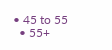• 45 to 55
  • 55+